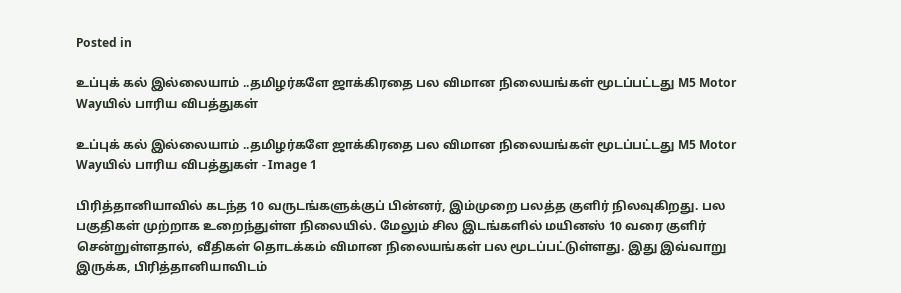Posted in

உப்புக் கல் இல்லையாம் ..தமிழர்களே ஜாக்கிரதை பல விமான நிலையங்கள் மூடப்பட்டது M5 Motor Wayயில் பாரிய விபத்துகள்

உப்புக் கல் இல்லையாம் ..தமிழர்களே ஜாக்கிரதை பல விமான நிலையங்கள் மூடப்பட்டது M5 Motor Wayயில் பாரிய விபத்துகள் - Image 1

பிரித்தானியாவில் கடந்த 10 வருடங்களுக்குப் பின்னர், இம்முறை பலத்த குளிர் நிலவுகிறது. பல பகுதிகள் முற்றாக உறைந்துள்ள நிலையில். மேலும் சில இடங்களில் மயினஸ் 10 வரை குளிர் சென்றுள்ளதால், வீதிகள் தொடக்கம் விமான நிலையங்கள் பல மூடப்பட்டுள்ளது. இது இவ்வாறு இருக்க, பிரித்தானியாவிடம்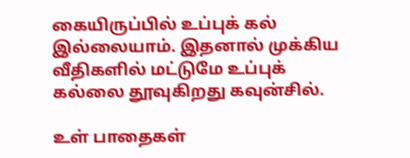கையிருப்பில் உப்புக் கல் இல்லையாம். இதனால் முக்கிய வீதிகளில் மட்டுமே உப்புக் கல்லை தூவுகிறது கவுன்சில்.

உள் பாதைகள்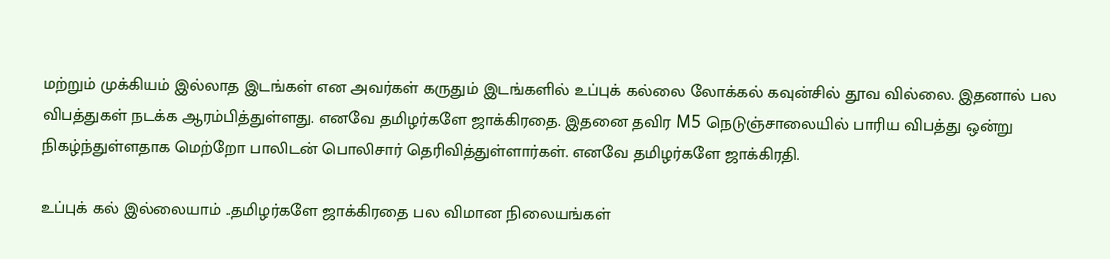மற்றும் முக்கியம் இல்லாத இடங்கள் என அவர்கள் கருதும் இடங்களில் உப்புக் கல்லை லோக்கல் கவுன்சில் தூவ வில்லை. இதனால் பல விபத்துகள் நடக்க ஆரம்பித்துள்ளது. எனவே தமிழர்களே ஜாக்கிரதை. இதனை தவிர M5 நெடுஞ்சாலையில் பாரிய விபத்து ஒன்று நிகழ்ந்துள்ளதாக மெற்றோ பாலிடன் பொலிசார் தெரிவித்துள்ளார்கள். எனவே தமிழர்களே ஜாக்கிரதி.

உப்புக் கல் இல்லையாம் ..தமிழர்களே ஜாக்கிரதை பல விமான நிலையங்கள்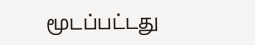மூடப்பட்டது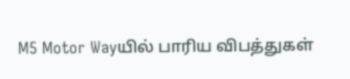M5 Motor Wayயில் பாரிய விபத்துகள்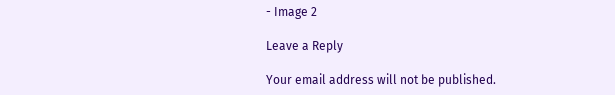- Image 2

Leave a Reply

Your email address will not be published.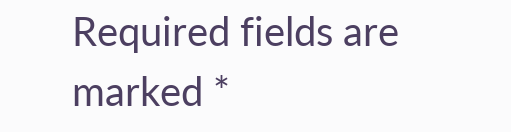Required fields are marked *